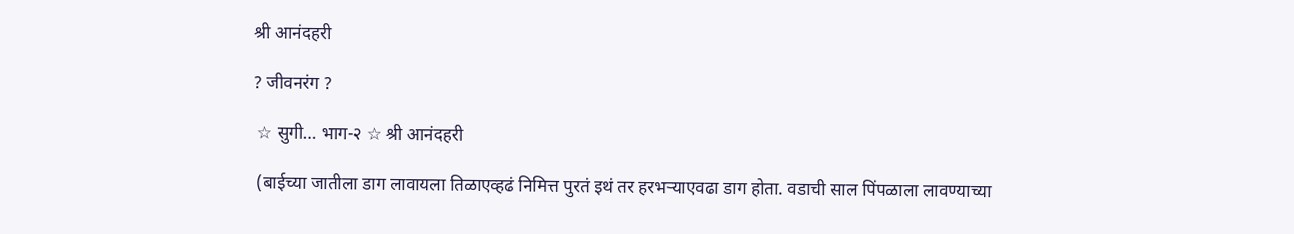श्री आनंदहरी

? जीवनरंग ?

 ☆ सुगी… भाग-२ ☆ श्री आनंदहरी

 (बाईच्या जातीला डाग लावायला तिळाएव्हढं निमित्त पुरतं इथं तर हरभऱ्याएवढा डाग होता. वडाची साल पिंपळाला लावण्याच्या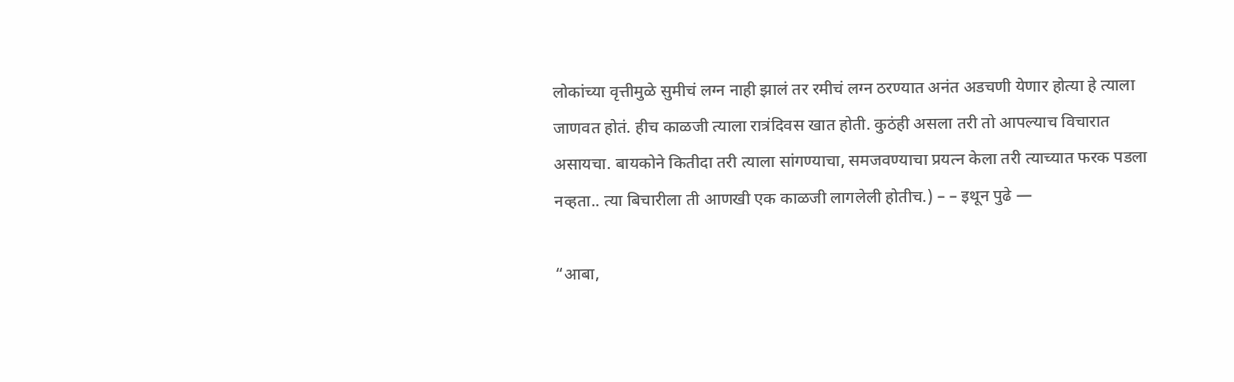लोकांच्या वृत्तीमुळे सुमीचं लग्न नाही झालं तर रमीचं लग्न ठरण्यात अनंत अडचणी येणार होत्या हे त्याला जाणवत होतं. हीच काळजी त्याला रात्रंदिवस खात होती. कुठंही असला तरी तो आपल्याच विचारात असायचा. बायकोने कितीदा तरी त्याला सांगण्याचा, समजवण्याचा प्रयत्न केला तरी त्याच्यात फरक पडला नव्हता.. त्या बिचारीला ती आणखी एक काळजी लागलेली होतीच.) – – इथून पुढे —

“आबा,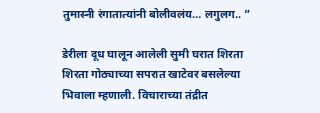तुमास्नी रंगातात्यांनी बोलीवलंय… लगुलग.. ”

डेरीला दूध घालून आलेली सुमी घरात शिरता शिरता गोठ्याच्या सपरात खाटेवर बसलेल्या भिवाला म्हणाली. विचाराच्या तंद्रीत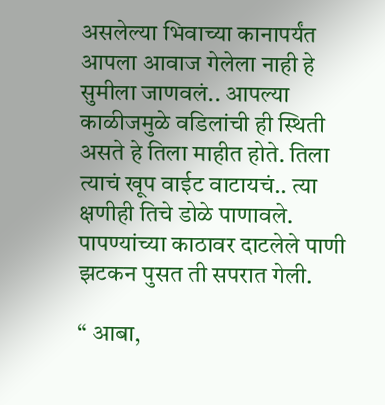असलेल्या भिवाच्या कानापर्यंत आपला आवाज गेलेला नाही हे सुमीला जाणवलं.. आपल्या काळीजमुळे वडिलांची ही स्थिती असते हे तिला माहीत होते. तिला त्याचं खूप वाईट वाटायचं.. त्या क्षणीही तिचे डोळे पाणावले. पापण्यांच्या काठावर दाटलेले पाणी झटकन पुसत ती सपरात गेली.

“ आबा,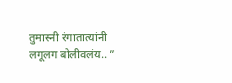तुमास्नी रंगातात्यांनी लगूलग बोलीवलंय.. ”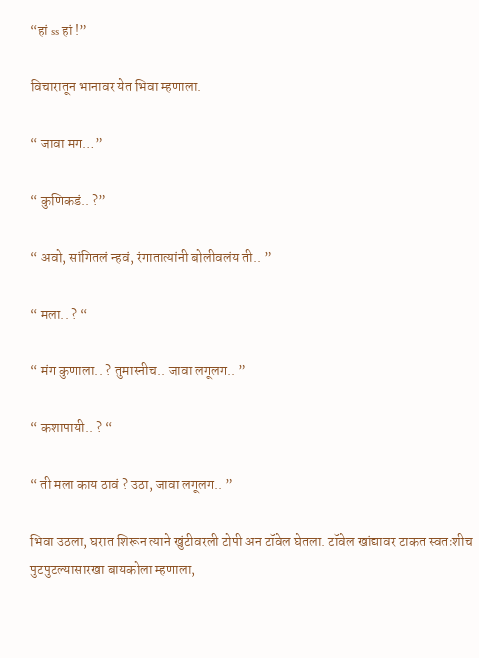“हां ss हां !”

विचारातून भानावर येत भिवा म्हणाला.

“ जावा मग…”

“ कुणिकडं.. ?”

“ अवो, सांगितलं न्हवं, रंगातात्यांनी बोलीवलंय ती.. ”

“ मला.. ? “

“ मंग कुणाला.. ? तुमास्नीच.. जावा लगूलग.. ”

“ कशापायी.. ? “

“ ती मला काय ठावं ? उठा, जावा लगूलग.. ”

भिवा उठला, घरात शिरून त्याने खुंटीवरली टोपी अन टॉवेल घेतला. टॉवेल खांद्यावर टाकत स्वतःशीच पुटपुटल्यासारखा बायकोला म्हणाला,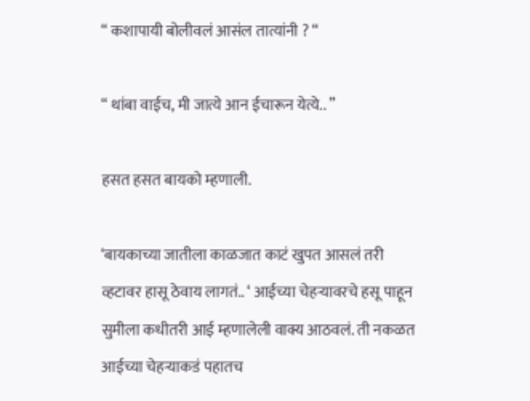“ कशापायी बोलीवलं आसंल तात्यांनी ? “

“ थांबा वाईच, मी जात्ये आन ईचारून येत्ये.. ”

हसत हसत बायको म्हणाली.

‘बायकाच्या जातीला काळजात काटं खुपत आसलं तरी व्हटावर हासू ठेवाय लागतं.. ‘ आईच्या चेहऱ्यावरचे हसू पाहून सुमीला कधीतरी आई म्हणालेली वाक्य आठवलं. ती नकळत आईच्या चेहऱ्याकडं पहातच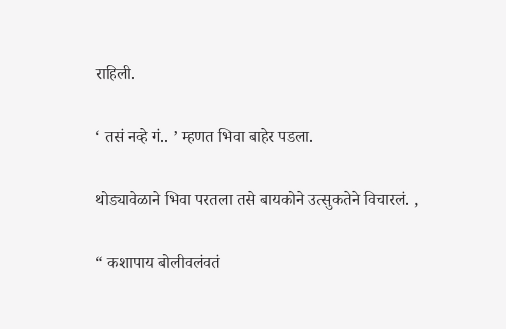राहिली.

‘ तसं नव्हे गं.. ’ म्हणत भिवा बाहेर पडला.

थोड्यावेळाने भिवा परतला तसे बायकोने उत्सुकतेने विचारलं. ,

“ कशापाय बोलीवलंवतं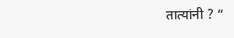तात्यांनी ? “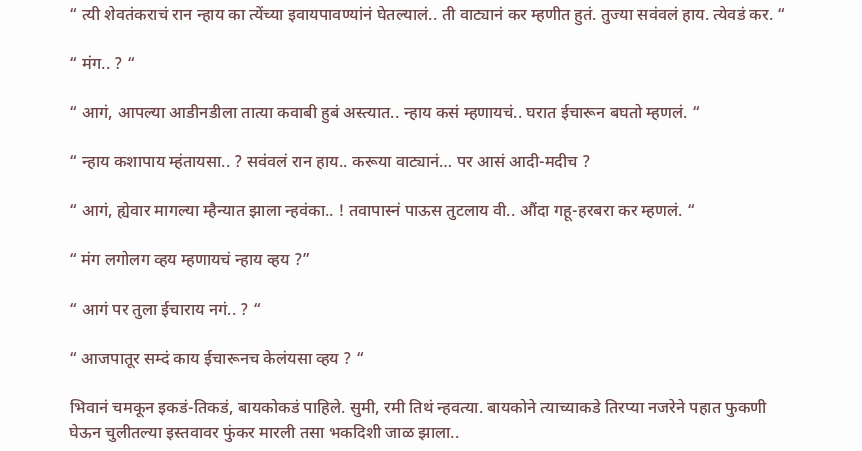“ त्यी शेवतंकराचं रान न्हाय का त्येंच्या इवायपावण्यांनं घेतल्यालं.. ती वाट्यानं कर म्हणीत हुतं. तुज्या सवंवलं हाय. त्येवडं कर. “

“ मंग.. ? “

“ आगं, आपल्या आडीनडीला तात्या कवाबी हुबं अस्त्यात.. न्हाय कसं म्हणायचं.. घरात ईचारून बघतो म्हणलं. “

“ न्हाय कशापाय म्हंतायसा.. ? सवंवलं रान हाय.. करूया वाट्यानं… पर आसं आदी-मदीच ?

“ आगं, ह्येवार मागल्या म्हैन्यात झाला न्हवंका.. ! तवापास्नं पाऊस तुटलाय वी.. औंदा गहू-हरबरा कर म्हणलं. “

“ मंग लगोलग व्हय म्हणायचं न्हाय व्हय ?”

“ आगं पर तुला ईचाराय नगं.. ? “

“ आजपातूर सम्दं काय ईचारूनच केलंयसा व्हय ? “

भिवानं चमकून इकडं-तिकडं, बायकोकडं पाहिले. सुमी, रमी तिथं न्हवत्या. बायकोने त्याच्याकडे तिरप्या नजरेने पहात फुकणी घेऊन चुलीतल्या इस्तवावर फुंकर मारली तसा भकदिशी जाळ झाला..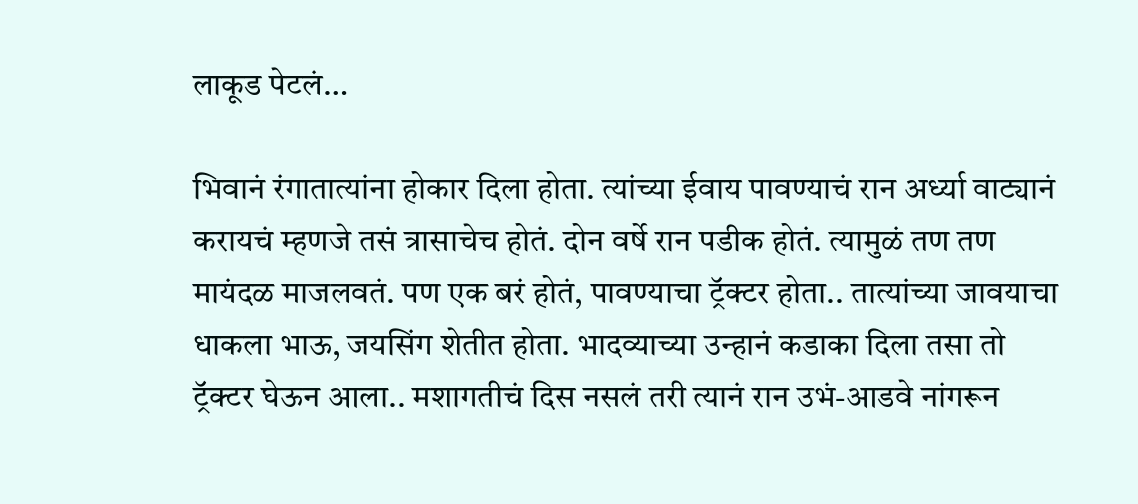लाकूड पेटलं…

भिवानं रंगातात्यांना होकार दिला होता. त्यांच्या ईवाय पावण्याचं रान अर्ध्या वाट्यानं करायचं म्हणजे तसं त्रासाचेच होतं. दोन वर्षे रान पडीक होतं. त्यामुळं तण तण मायंदळ माजलवतं. पण एक बरं होतं, पावण्याचा ट्रॅक्टर होता.. तात्यांच्या जावयाचा धाकला भाऊ, जयसिंग शेतीत होता. भादव्याच्या उन्हानं कडाका दिला तसा तो ट्रॅक्टर घेऊन आला.. मशागतीचं दिस नसलं तरी त्यानं रान उभं-आडवे नांगरून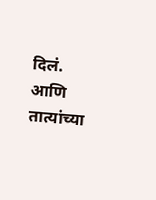दिलं. आणि तात्यांच्या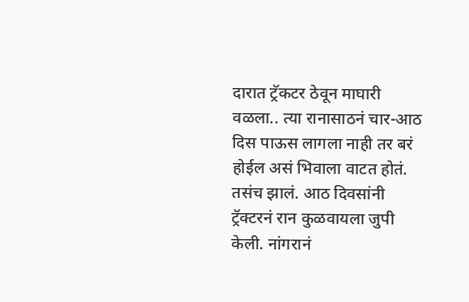दारात ट्रॅकटर ठेवून माघारी वळला.. त्या रानासाठनं चार-आठ दिस पाऊस लागला नाही तर बरं होईल असं भिवाला वाटत होतं. तसंच झालं. आठ दिवसांनी ट्रॅक्टरनं रान कुळवायला जुपी केली. नांगरानं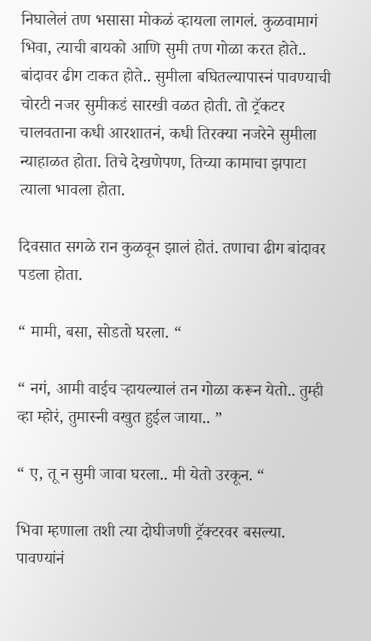निघालेलं तण भसासा मोकळं व्हायला लागलं. कुळवामागं भिवा, त्याची बायको आणि सुमी तण गोळा करत होते.. बांदावर ढीग टाकत होते.. सुमीला बघितल्यापास्नं पावण्याची चोरटी नजर सुमीकडं सारखी वळत होती. तो ट्रॅकटर चालवताना कधी आरशातनं, कधी तिरक्या नजरेने सुमीला न्याहाळत होता. तिचे देखणेपण, तिच्या कामाचा झपाटा त्याला भावला होता.

दिवसात सगळे रान कुळवून झालं होतं. तणाचा ढीग बांदावर पडला होता.

“ मामी, बसा, सोडतो घरला. “

“ नगं, आमी वाईच ऱ्हायल्यालं तन गोळा करून येतो.. तुम्ही व्हा म्होरं, तुमास्नी वखुत हुईल जाया.. ”

“ ए, तू न सुमी जावा घरला.. मी येतो उरकून. “

भिवा म्हणाला तशी त्या दोघीजणी ट्रॅक्टरवर बसल्या. पावण्यांनं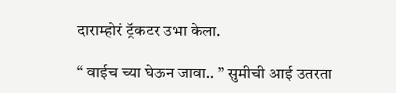दाराम्होरं ट्रॅकटर उभा केला.

“ वाईच च्या घेऊन जावा.. ” सुमीची आई उतरता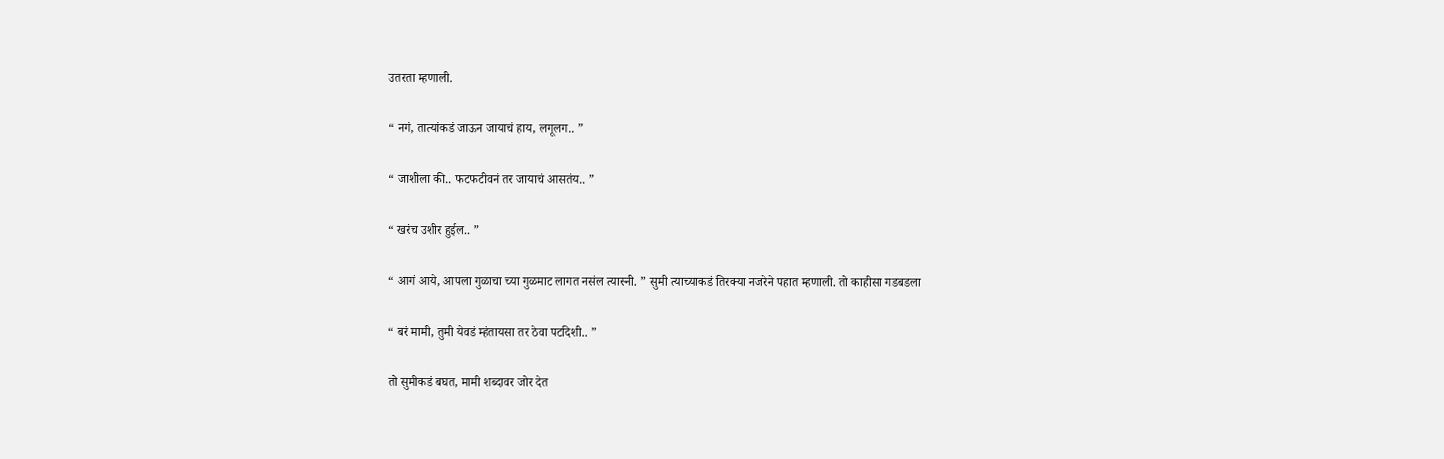उतरता म्हणाली.

“ नगं, तात्यांकडं जाऊन जायाचं हाय, लगूलग.. ”

“ जाशीला की.. फटफटीवनं तर जायाचं आसतंय.. ”

“ खरंच उशीर हुईल.. ”

“ आगं आये, आपला गुळाचा च्या गुळमाट लागत नसंल त्यास्नी. ” सुमी त्याच्याकडं तिरक्या नजरेने पहात म्हणाली. तो काहीसा गडबडला

“ बरं मामी, तुमी येवडं म्हंतायसा तर ठेवा पटदिशी.. ”

तो सुमीकडं बघत, मामी शब्दावर जोर देत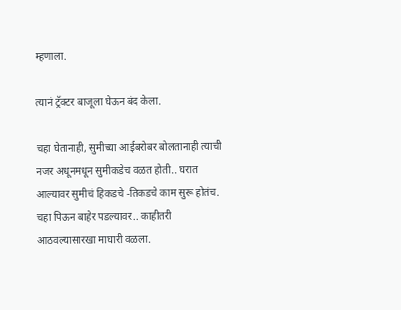म्हणाला.

त्यानं ट्रॅक्टर बाजूला घेऊन बंद केला.

चहा घेतानाही, सुमीच्या आईबरोबर बोलतानाही त्याची नजर अधूनमधून सुमीकडेच वळत होती.. घरात आल्यावर सुमीचं हिकडचे -तिकडचे काम सुरू होतंच. चहा पिऊन बाहेर पडल्यावर.. काहीतरी आठवल्यासारखा माघारी वळला.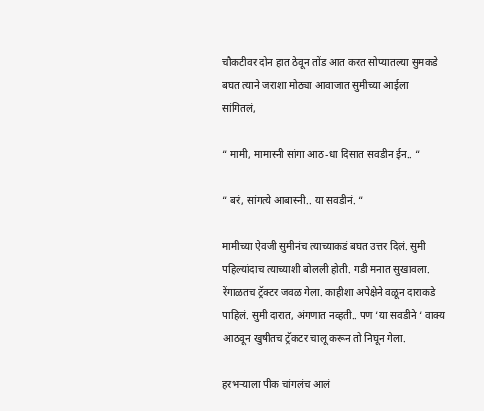चौकटीवर दोन हात ठेवून तोंड आत करत सोप्यातल्या सुमकडे बघत त्याने जराशा मोठ्या आवाजात सुमीच्या आईला सांगितलं,

“ मामी, मामास्नी सांगा आठ-धा दिसात सवडीन ईन.. “

“ बरं, सांगत्ये आबास्नी.. या सवडीनं. “

मामीच्या ऐवजी सुमीनंच त्याच्याकडं बघत उत्तर दिलं. सुमी पहिल्यांदाच त्याच्याशी बोलली होती. गडी मनात सुखावला. रेंगाळतच ट्रॅक्टर जवळ गेला. काहीशा अपेक्षेने वळून दाराकडे पाहिलं. सुमी दारात, अंगणात नव्हती.. पण ‘या सवडीने ‘ वाक्य आठवून खुषीतच ट्रॅकटर चालू करून तो निघून गेला.

हरभऱ्याला पीक चांगलंच आलं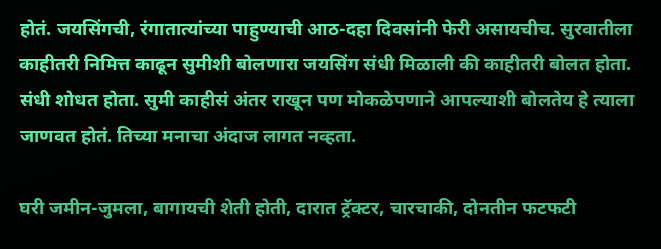होतं. जयसिंगची, रंगातात्यांच्या पाहुण्याची आठ-दहा दिवसांनी फेरी असायचीच. सुरवातीला काहीतरी निमित्त काढून सुमीशी बोलणारा जयसिंग संधी मिळाली की काहीतरी बोलत होता. संधी शोधत होता. सुमी काहीसं अंतर राखून पण मोकळेपणाने आपल्याशी बोलतेय हे त्याला जाणवत होतं. तिच्या मनाचा अंदाज लागत नव्हता.

घरी जमीन-जुमला, बागायची शेती होती, दारात ट्रॅक्टर, चारचाकी, दोनतीन फटफटी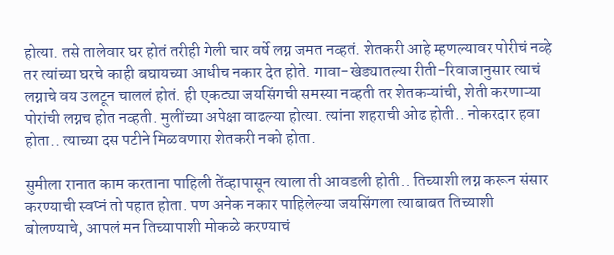होत्या. तसे तालेवार घर होतं तरीही गेली चार वर्षे लग्न जमत नव्हतं. शेतकरी आहे म्हणल्यावर पोरीचं नव्हे तर त्यांच्या घरचे काही बघायच्या आधीच नकार देत होते. गावा-खेड्यातल्या रीती-रिवाजानुसार त्याचं लग्नाचे वय उलटून चाललं होतं. ही एकट्या जयसिंगची समस्या नव्हती तर शेतकऱ्यांची, शेती करणाऱ्या पोरांची लग्नच होत नव्हती. मुलींच्या अपेक्षा वाढल्या होत्या. त्यांना शहराची ओढ होती.. नोकरदार हवा होता.. त्याच्या दस पटीने मिळवणारा शेतकरी नको होता.

सुमीला रानात काम करताना पाहिली तेंव्हापासून त्याला ती आवडली होती.. तिच्याशी लग्न करून संसार करण्याची स्वप्नं तो पहात होता. पण अनेक नकार पाहिलेल्या जयसिंगला त्याबाबत तिच्याशी बोलण्याचे, आपलं मन तिच्यापाशी मोकळे करण्याचं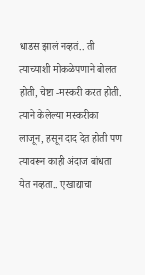धाडस झालं नव्हतं.. ती त्याच्याशी मोकळेपणाने बोलत होती, चेष्टा -मस्करी करत होती. त्याने केलेल्या मस्करीका लाजून, हसून दाद देत होती पण त्यावरून काही अंदाज बांधता येत नव्हता.. एखाद्याचा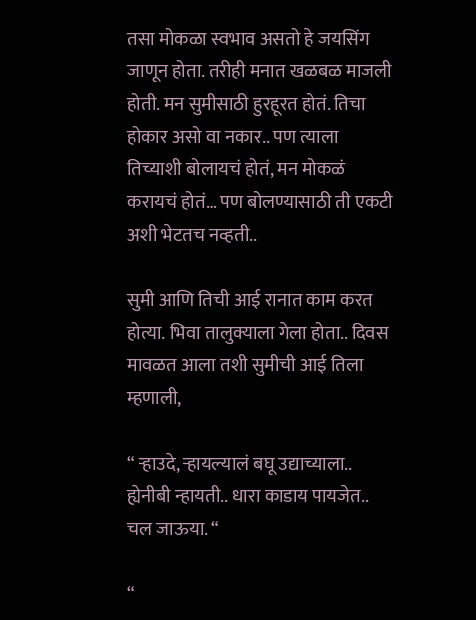तसा मोकळा स्वभाव असतो हे जयसिंग जाणून होता. तरीही मनात खळबळ माजली होती. मन सुमीसाठी हुरहूरत होतं. तिचा होकार असो वा नकार.. पण त्याला तिच्याशी बोलायचं होतं, मन मोकळं करायचं होतं… पण बोलण्यासाठी ती एकटी अशी भेटतच नव्हती..

सुमी आणि तिची आई रानात काम करत होत्या. भिवा तालुक्याला गेला होता.. दिवस मावळत आला तशी सुमीची आई तिला म्हणाली,

“ ऱ्हाउदे, ऱ्हायल्यालं बघू उद्याच्याला.. ह्येनीबी न्हायती.. धारा काडाय पायजेत.. चल जाऊया. “

“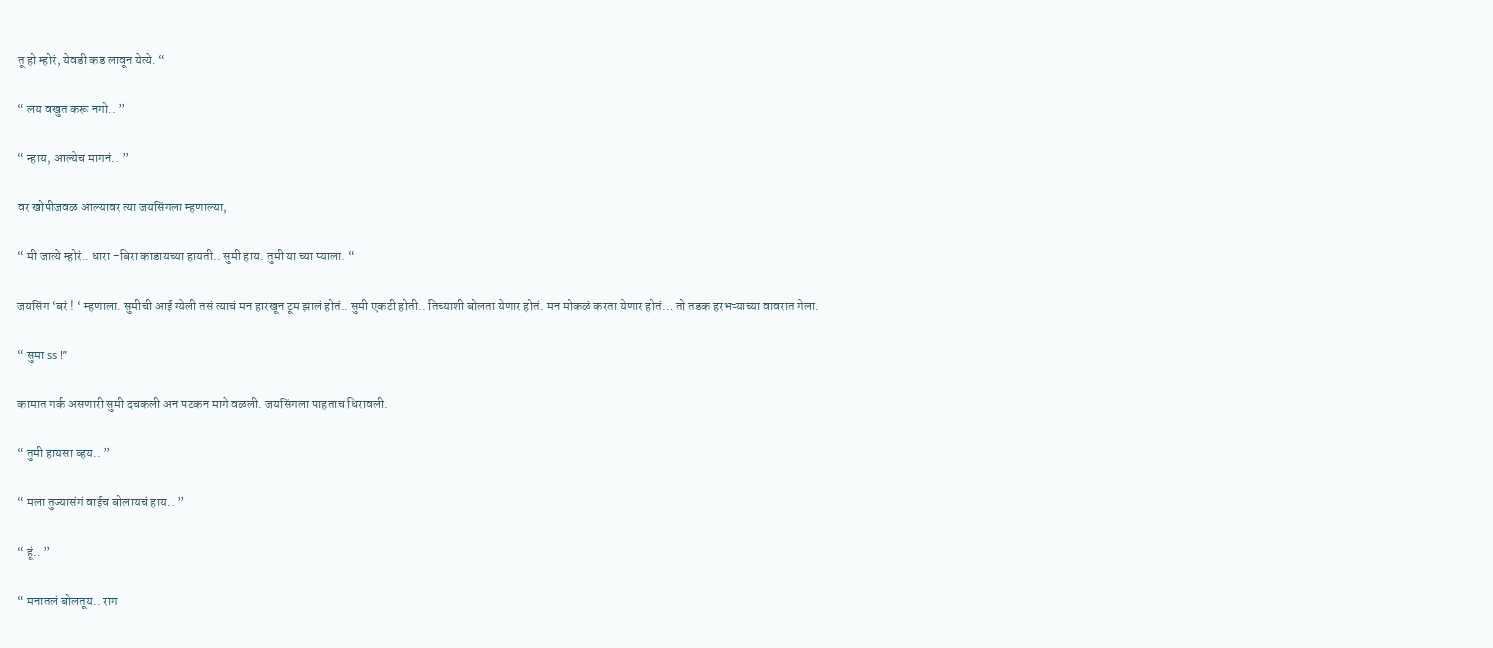तू हो म्होरं, येवडी कड लावून येत्ये. “

“ लय वखुत करू नगो.. ”

“ न्हाय, आल्येच मागनं.. ”

वर खोपीजवळ आल्यावर त्या जयसिंगला म्हणाल्या,

“ मी जात्ये म्होरं.. धारा -बिरा काडायच्या हायती.. सुमी हाय. तुमी या च्या प्याला. “

जयसिंग ‘बरं ! ‘ म्हणाला. सुमीची आई ग्येली तसं त्याचं मन हारखून टूम झालं होतं.. सुमी एकटी होती.. तिच्याशी बोलता येणार होतं. मन मोकळं करता येणार होतं… तो तडक हरभऱ्याच्या वावरात गेला.

“ सुमा ss !”

कामात गर्क असणारी सुमी दचकली अन पटकन मागे वळली. जयसिंगला पाहताच धिरावली.

“ तुमी हायसा व्हय.. ”

“ मला तुज्यासंगं वाईच बोलायचं हाय.. ”

“ हूं.. ”

“ मनातलं बोलतूय.. राग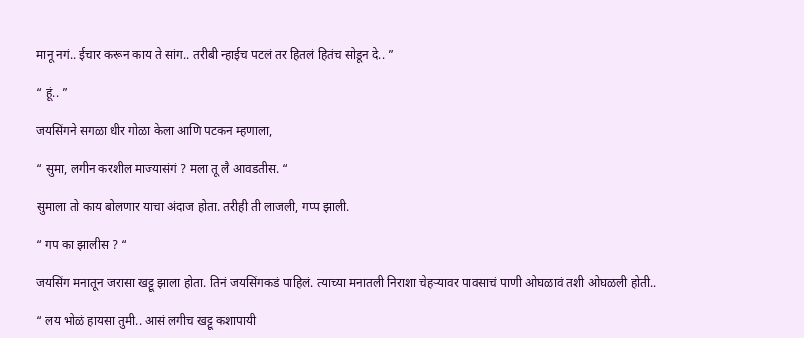मानू नगं.. ईचार करून काय ते सांग.. तरीबी न्हाईच पटलं तर हितलं हितंच सोडून दे.. ”

“ हूं.. ”

जयसिंगने सगळा धीर गोळा केला आणि पटकन म्हणाला,

“ सुमा, लगीन करशील माज्यासंगं ? मला तू लै आवडतीस. “

सुमाला तो काय बोलणार याचा अंदाज होता. तरीही ती लाजली, गप्प झाली.

“ गप का झालीस ? “

जयसिंग मनातून जरासा खट्टू झाला होता. तिनं जयसिंगकडं पाहिलं. त्याच्या मनातली निराशा चेहऱ्यावर पावसाचं पाणी ओघळावं तशी ओघळली होती..

“ लय भोळं हायसा तुमी.. आसं लगीच खट्टू कशापायी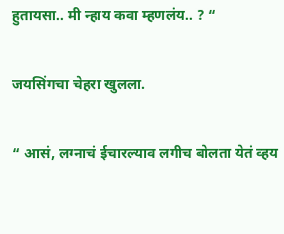हुतायसा.. मी न्हाय कवा म्हणलंय.. ? “

जयसिंगचा चेहरा खुलला.

“ आसं, लग्नाचं ईचारल्याव लगीच बोलता येतं व्हय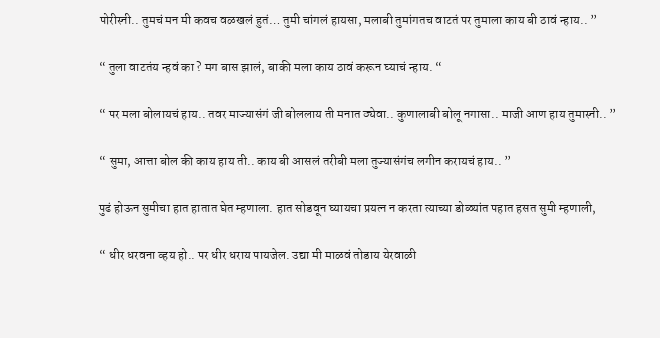पोरीस्नी.. तुमचं मन मी कवच वळखलं हुतं… तुमी चांगलं हायसा, मलाबी तुमांगतच वाटतं पर तुमाला काय बी ठावं न्हाय.. ”

“ तुला वाटतंय न्हवं का ? मग बास झालं, बाकी मला काय ठावं करून घ्याचं न्हाय. “

“ पर मला बोलायचं हाय.. तवर माज्यासंगं जी बोललाय ती मनात ठ्येवा.. कुणालाबी बोलू नगासा.. माजी आण हाय तुमास्नी.. ”

“ सुमा, आत्ता बोल की काय हाय ती.. काय बी आसलं तरीबी मला तुज्यासंगंच लगीन करायचं हाय.. ”

पुढं होऊन सुमीचा हात हातात घेत म्हणाला. हात सोडवून घ्यायचा प्रयत्न न करता त्याच्या डोळ्यांत पहात हसत सुमी म्हणाली,

“ धीर धरवना व्हय हो.. पर धीर धराय पायजेल. उद्या मी माळवं तोडाय येरवाळी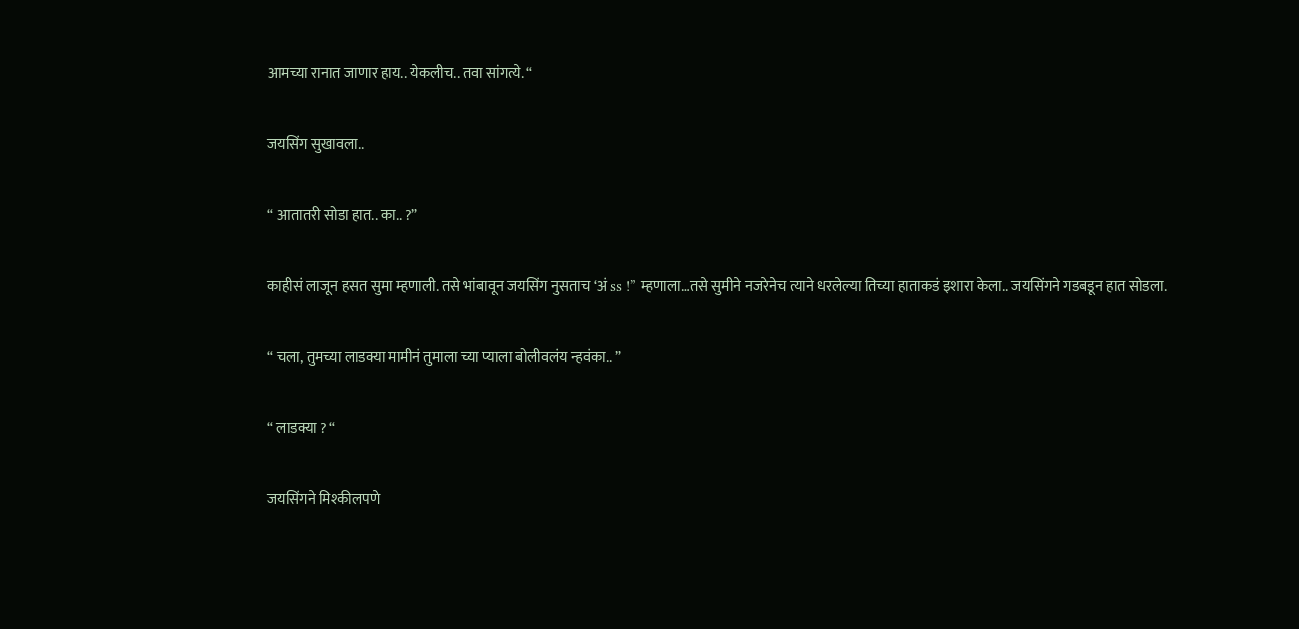आमच्या रानात जाणार हाय.. येकलीच.. तवा सांगत्ये. “

जयसिंग सुखावला..

“ आतातरी सोडा हात.. का.. ?”

काहीसं लाजून हसत सुमा म्हणाली. तसे भांबावून जयसिंग नुसताच ‘अं ss !” म्हणाला…तसे सुमीने नजरेनेच त्याने धरलेल्या तिच्या हाताकडं इशारा केला.. जयसिंगने गडबडून हात सोडला.

“ चला, तुमच्या लाडक्या मामीनं तुमाला च्या प्याला बोलीवलंय न्हवंका.. ”

“ लाडक्या ? “

जयसिंगने मिश्कीलपणे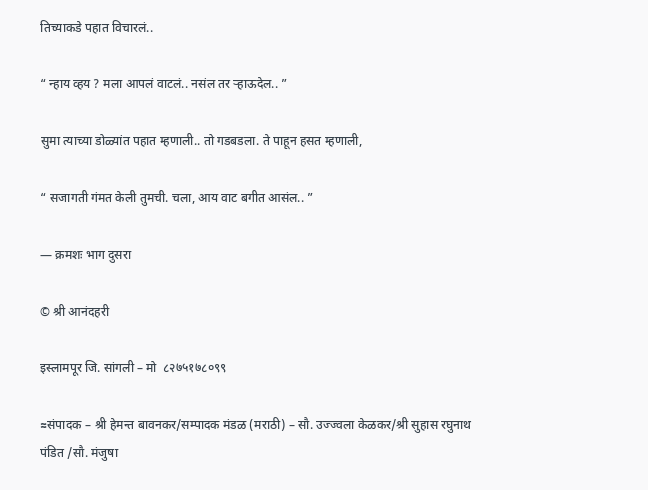तिच्याकडे पहात विचारलं..

“ न्हाय व्हय ? मला आपलं वाटलं.. नसंल तर ऱ्हाऊदेल.. ”

सुमा त्याच्या डोळ्यांत पहात म्हणाली.. तो गडबडला. ते पाहून हसत म्हणाली,

“ सजागती गंमत केली तुमची. चला, आय वाट बगीत आसंल.. ”

— क्रमशः भाग दुसरा

© श्री आनंदहरी

इस्लामपूर जि. सांगली – मो  ८२७५१७८०९९

≈संपादक – श्री हेमन्त बावनकर/सम्पादक मंडळ (मराठी) – सौ. उज्ज्वला केळकर/श्री सुहास रघुनाथ पंडित /सौ. मंजुषा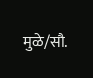मुळे/सौ.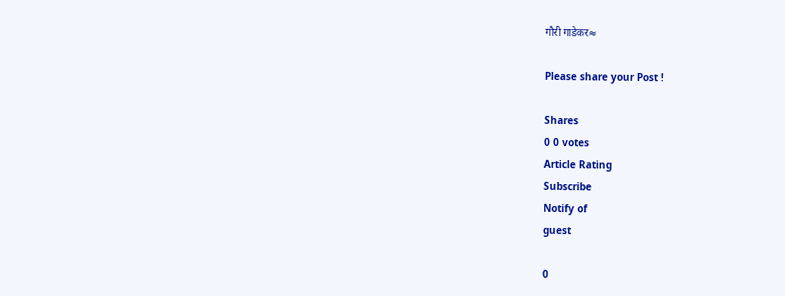गौरी गाडेकर≈

Please share your Post !

Shares
0 0 votes
Article Rating
Subscribe
Notify of
guest

0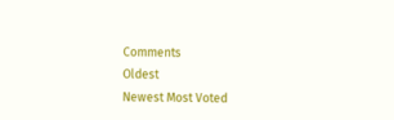Comments
Oldest
Newest Most Voted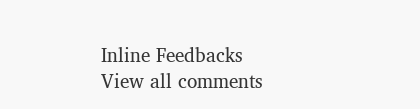Inline Feedbacks
View all comments